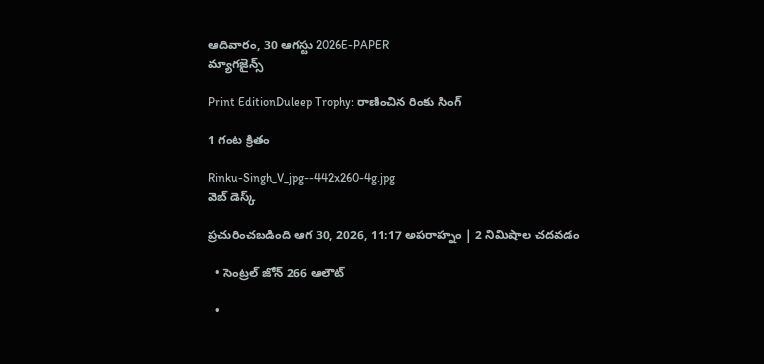ఆదివారం, 30 ఆగస్టు 2026E-PAPER
మ్యాగజైన్స్

Print EditionDuleep Trophy: రాణించిన రింకు సింగ్‌

1 గంట క్రితం

Rinku-Singh_V_jpg--442x260-4g.jpg
వెబ్ డెస్క్

ప్రచురించబడింది ఆగ 30, 2026, 11:17 అపరాహ్నం | 2 నిమిషాల చదవడం

  • సెంట్రల్‌ జోన్‌ 266 ఆలౌట్‌

  •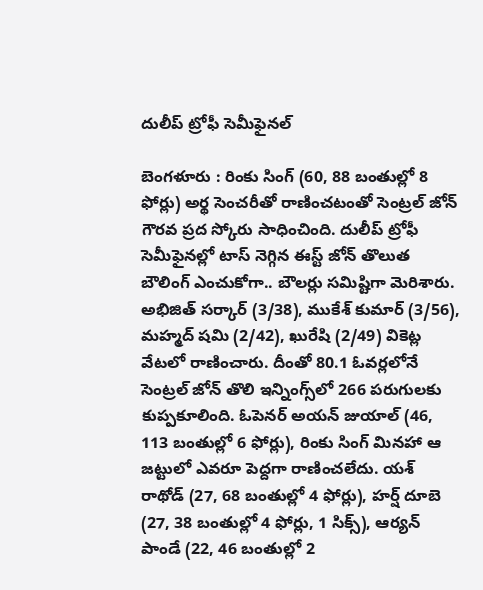దులీప్‌ ట్రోఫీ సెమీఫైనల్‌

బెంగళూరు : రింకు సింగ్‌ (60, 88 బంతుల్లో 8 ఫోర్లు) అర్థ సెంచరీతో రాణించటంతో సెంట్రల్‌ జోన్‌ గౌరవ ప్రద స్కోరు సాధించింది. దులీప్‌ ట్రోఫీ సెమీఫైనల్లో టాస్‌ నెగ్గిన ఈస్ట్‌ జోన్‌ తొలుత బౌలింగ్‌ ఎంచుకోగా.. బౌలర్లు సమిష్టిగా మెరిశారు. అభిజిత్‌ సర్కార్‌ (3/38), ముకేశ్‌ కుమార్‌ (3/56), మహ్మద్‌ షమి (2/42), ఖురేషి (2/49) వికెట్ల వేటలో రాణించారు. దీంతో 80.1 ఓవర్లలోనే సెంట్రల్‌ జోన్‌ తొలి ఇన్నింగ్స్‌లో 266 పరుగులకు కుప్పకూలింది. ఓపెనర్‌ అయన్‌ జుయాల్‌ (46, 113 బంతుల్లో 6 ఫోర్లు), రింకు సింగ్‌ మినహా ఆ జట్టులో ఎవరూ పెద్దగా రాణించలేదు. యశ్‌ రాథోడ్‌ (27, 68 బంతుల్లో 4 ఫోర్లు), హర్ష్‌ దూబె (27, 38 బంతుల్లో 4 ఫోర్లు, 1 సిక్స్‌), ఆర్యన్‌ పాండే (22, 46 బంతుల్లో 2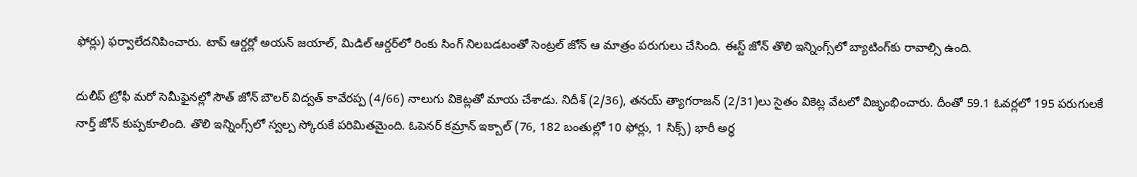ఫోర్లు) ఫర్వాలేదనిపించారు. టాప్‌ ఆర్డర్లో అయన్‌ జయాల్‌, మిడిల్‌ ఆర్డర్‌లో రింకు సింగ్‌ నిలబడటంతో సెంట్రల్‌ జోన్‌ ఆ మాత్రం పరుగులు చేసింది. ఈస్ట్‌ జోన్‌ తొలి ఇన్నింగ్స్‌లో బ్యాటింగ్‌కు రావాల్సి ఉంది.

దులీప్‌ ట్రోఫీ మరో సెమీఫైనల్లో సౌత్‌ జోన్‌ బౌలర్‌ విద్వత్‌ కావేరప్ప (4/66) నాలుగు వికెట్లతో మాయ చేశాడు. నిదీశ్‌ (2/36), తనయ్‌ త్యాగరాజన్‌ (2/31)లు సైతం వికెట్ల వేటలో విజృంభించారు. దీంతో 59.1 ఓవర్లలో 195 పరుగులకే నార్త్‌ జోన్‌ కుప్పకూలింది. తొలి ఇన్నింగ్స్‌లో స్వల్ప స్కోరుకే పరిమితమైంది. ఓపెనర్‌ కమ్రాన్‌ ఇక్బాల్‌ (76, 182 బంతుల్లో 10 ఫోర్లు, 1 సిక్స్‌) భారీ అర్థ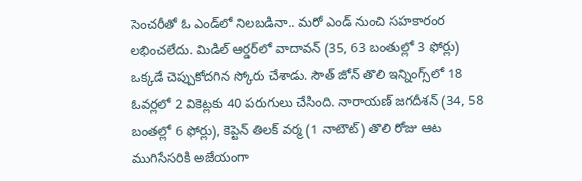సెంచరీతో ఓ ఎండ్‌లో నిలబడినా.. మరో ఎండ్‌ నుంచి సహకారంర లభించలేదు. మిడిల్‌ ఆర్డర్‌లో వాదావన్‌ (35, 63 బంతుల్లో 3 ఫోర్లు) ఒక్కడే చెప్పుకోదగిన స్కోరు చేశాడు. సౌత్‌ జోన్‌ తొలి ఇన్నింగ్స్‌లో 18 ఓవర్లలో 2 వికెట్లకు 40 పరుగులు చేసింది. నారాయణ్‌ జగదీశన్‌ (34, 58 బంతల్లో 6 ఫోర్లు), కెప్టెన్‌ తిలక్‌ వర్మ (1 నాటౌట్‌) తొలి రోజు ఆట ముగిసేసరికి అజేయంగా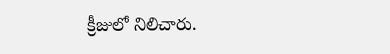క్రీజులో నిలిచారు.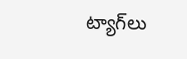ట్యాగ్‌లు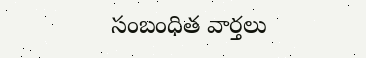సంబంధిత వార్తలు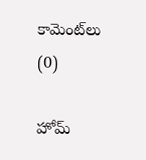కామెంట్‌లు (0)

హోమ్